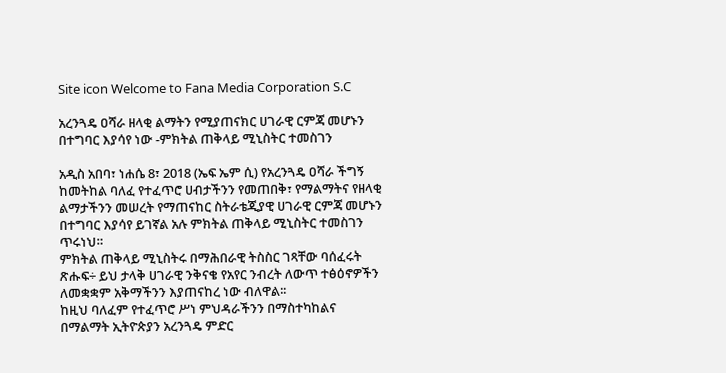Site icon Welcome to Fana Media Corporation S.C

አረንጓዴ ዐሻራ ዘላቂ ልማትን የሚያጠናክር ሀገራዊ ርምጃ መሆኑን በተግባር እያሳየ ነው -ምክትል ጠቅላይ ሚኒስትር ተመስገን

አዲስ አበባ፣ ነሐሴ 8፣ 2018 (ኤፍ ኤም ሲ) የአረንጓዴ ዐሻራ ችግኝ ከመትከል ባለፈ የተፈጥሮ ሀብታችንን የመጠበቅ፣ የማልማትና የዘላቂ ልማታችንን መሠረት የማጠናከር ስትራቴጂያዊ ሀገራዊ ርምጃ መሆኑን በተግባር እያሳየ ይገኛል አሉ ምክትል ጠቅላይ ሚኒስትር ተመስገን ጥሩነህ።
ምክትል ጠቅላይ ሚኒስትሩ በማሕበራዊ ትስስር ገጻቸው ባሰፈሩት ጽሑፍ÷ ይህ ታላቅ ሀገራዊ ንቅናቄ የአየር ንብረት ለውጥ ተፅዕኖዎችን ለመቋቋም አቅማችንን እያጠናከረ ነው ብለዋል፡፡
ከዚህ ባለፈም የተፈጥሮ ሥነ ምህዳራችንን በማስተካከልና በማልማት ኢትዮጵያን አረንጓዴ ምድር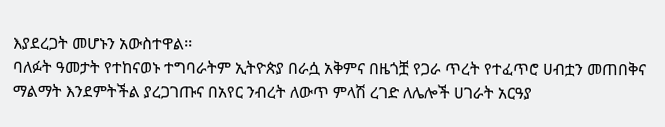እያደረጋት መሆኑን አውስተዋል፡፡
ባለፉት ዓመታት የተከናወኑ ተግባራትም ኢትዮጵያ በራሷ አቅምና በዜጎቿ የጋራ ጥረት የተፈጥሮ ሀብቷን መጠበቅና ማልማት እንደምትችል ያረጋገጡና በአየር ንብረት ለውጥ ምላሽ ረገድ ለሌሎች ሀገራት አርዓያ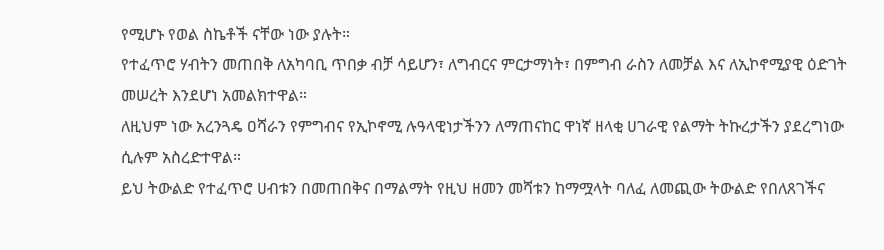የሚሆኑ የወል ስኬቶች ናቸው ነው ያሉት።
የተፈጥሮ ሃብትን መጠበቅ ለአካባቢ ጥበቃ ብቻ ሳይሆን፣ ለግብርና ምርታማነት፣ በምግብ ራስን ለመቻል እና ለኢኮኖሚያዊ ዕድገት መሠረት እንደሆነ አመልክተዋል።
ለዚህም ነው አረንጓዴ ዐሻራን የምግብና የኢኮኖሚ ሉዓላዊነታችንን ለማጠናከር ዋነኛ ዘላቂ ሀገራዊ የልማት ትኩረታችን ያደረግነው ሲሉም አስረድተዋል።
ይህ ትውልድ የተፈጥሮ ሀብቱን በመጠበቅና በማልማት የዚህ ዘመን መሻቱን ከማሟላት ባለፈ ለመጪው ትውልድ የበለጸገችና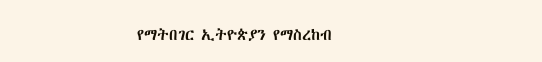የማትበገር ኢትዮጵያን የማስረከብ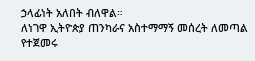ኃላፊነት አለበት ብለዋል።
ለነገዋ ኢትዮጵያ ጠንካራና አስተማማኝ መሰረት ለመጣል የተጀመሩ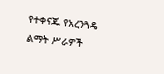የተቀናጁ የአረንጓዴ ልማት ሥራዎች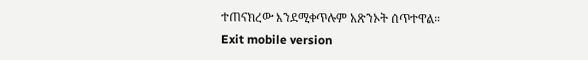ተጠናክረው እንደሚቀጥሉም አጽንኦት ሰጥተዋል።
Exit mobile version